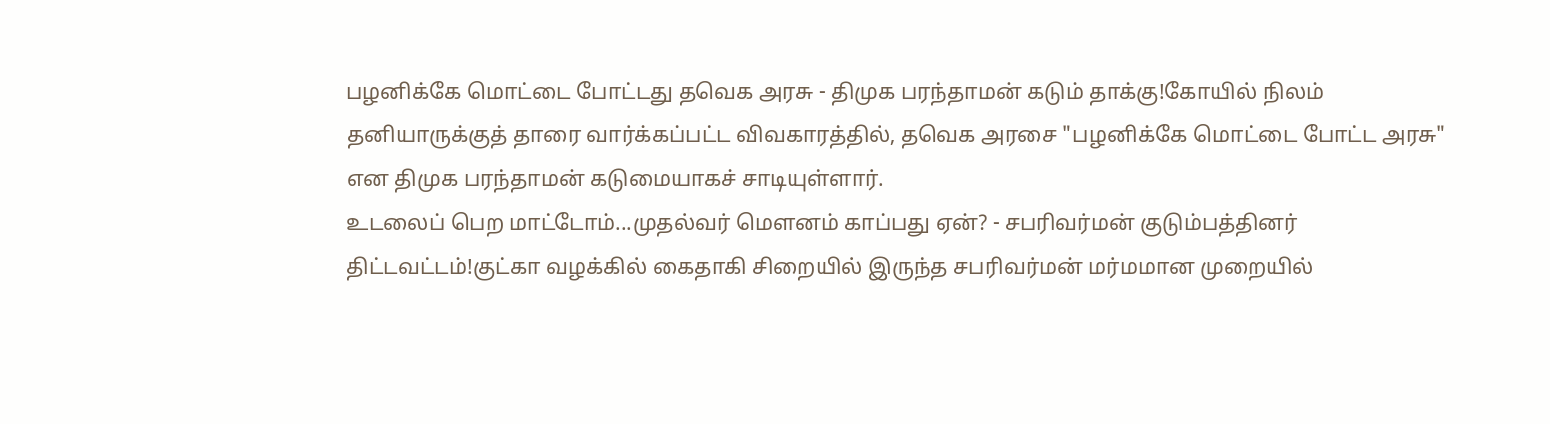பழனிக்கே மொட்டை போட்டது தவெக அரசு - திமுக பரந்தாமன் கடும் தாக்கு!கோயில் நிலம் தனியாருக்குத் தாரை வார்க்கப்பட்ட விவகாரத்தில், தவெக அரசை "பழனிக்கே மொட்டை போட்ட அரசு" என திமுக பரந்தாமன் கடுமையாகச் சாடியுள்ளார்.
உடலைப் பெற மாட்டோம்...முதல்வர் மெளனம் காப்பது ஏன்? - சபரிவர்மன் குடும்பத்தினர் திட்டவட்டம்!குட்கா வழக்கில் கைதாகி சிறையில் இருந்த சபரிவர்மன் மர்மமான முறையில்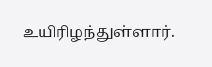உயிரிழந்துள்ளார்.